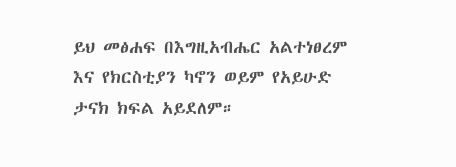ይህ መፅሐፍ በእግዚአብሔር አልተነፀረም እና የክርስቲያን ካኖን ወይም የአይሁድ ታናክ ክፍል አይደለም።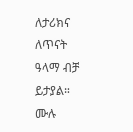ለታሪክና ለጥናት ዓላማ ብቻ ይታያል። ሙሉ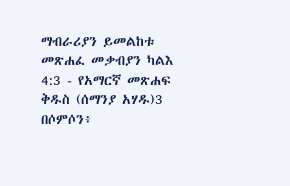ማብራሪያን ይመልከቱ መጽሐፈ መቃብያን ካልእ 4:3 - የአማርኛ መጽሐፍ ቅዱስ (ሰማንያ አሃዱ)3 በሶምሶን፥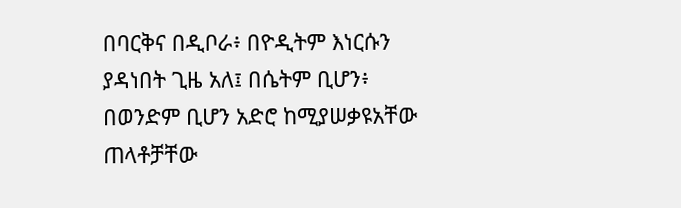በባርቅና በዲቦራ፥ በዮዲትም እነርሱን ያዳነበት ጊዜ አለ፤ በሴትም ቢሆን፥ በወንድም ቢሆን አድሮ ከሚያሠቃዩአቸው ጠላቶቻቸው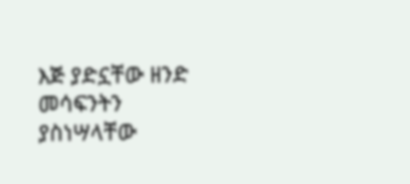እጅ ያድኗቸው ዘንድ መሳፍንትን ያስነሣላቸው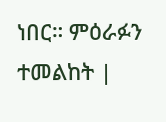ነበር። ምዕራፉን ተመልከት |